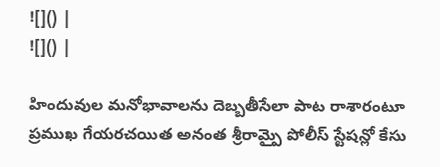![]() |
![]() |

హిందువుల మనోభావాలను దెబ్బతీసేలా పాట రాశారంటూ ప్రముఖ గేయరచయిత అనంత శ్రీరామ్పై పోలీస్ స్టేషన్లో కేసు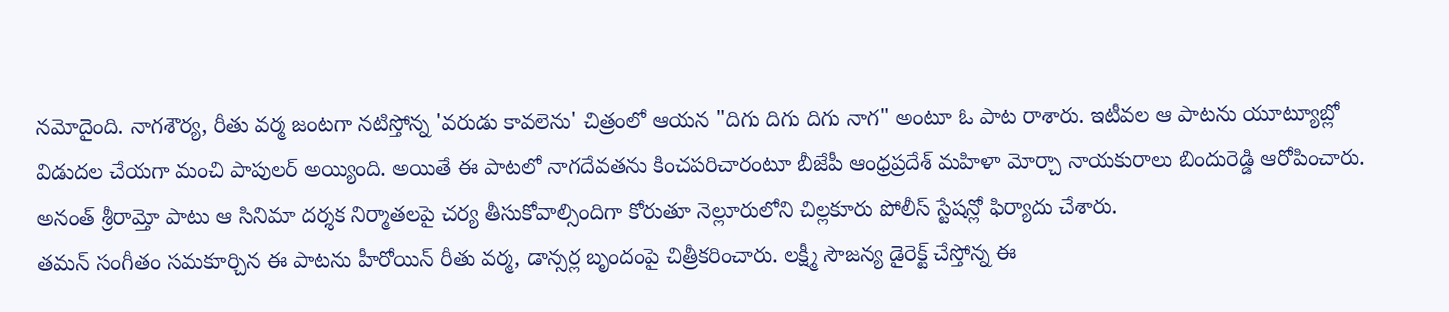నమోదైంది. నాగశౌర్య, రీతు వర్మ జంటగా నటిస్తోన్న 'వరుడు కావలెను' చిత్రంలో ఆయన "దిగు దిగు దిగు నాగ" అంటూ ఓ పాట రాశారు. ఇటీవల ఆ పాటను యూట్యూబ్లో విడుదల చేయగా మంచి పాపులర్ అయ్యింది. అయితే ఈ పాటలో నాగదేవతను కించపరిచారంటూ బీజేపీ ఆంధ్రప్రదేశ్ మహిళా మోర్చా నాయకురాలు బిందురెడ్డి ఆరోపించారు. అనంత్ శ్రీరామ్తో పాటు ఆ సినిమా దర్శక నిర్మాతలపై చర్య తీసుకోవాల్సిందిగా కోరుతూ నెల్లూరులోని చిల్లకూరు పోలీస్ స్టేషన్లో ఫిర్యాదు చేశారు.
తమన్ సంగీతం సమకూర్చిన ఈ పాటను హీరోయిన్ రీతు వర్మ, డాన్సర్ల బృందంపై చిత్రీకరించారు. లక్ష్మీ సౌజన్య డైరెక్ట్ చేస్తోన్న ఈ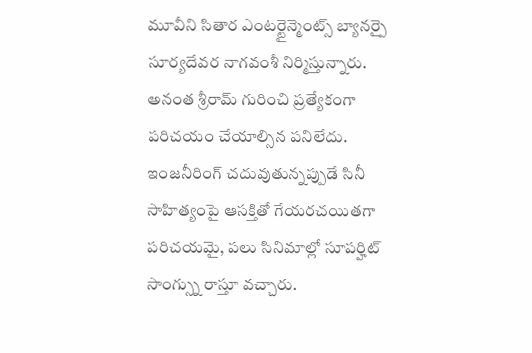మూవీని సితార ఎంటర్టైన్మెంట్స్ బ్యానర్పై సూర్యదేవర నాగవంశీ నిర్మిస్తున్నారు.
అనంత శ్రీరామ్ గురించి ప్రత్యేకంగా పరిచయం చేయాల్సిన పనిలేదు. ఇంజనీరింగ్ చదువుతున్నప్పుడే సినీ సాహిత్యంపై ఆసక్తితో గేయరచయితగా పరిచయమై, పలు సినిమాల్లో సూపర్హిట్ సాంగ్స్ను రాస్తూ వచ్చారు.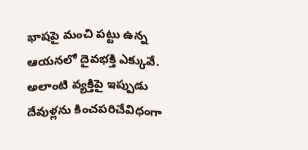భాషపై మంచి పట్టు ఉన్న ఆయనలో దైవభక్తి ఎక్కువే. అలాంటి వ్యక్తిపై ఇప్పుడు దేవుళ్లను కించపరిచేవిధంగా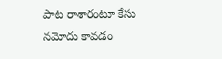పాట రాశారంటూ కేసు నమోదు కావడం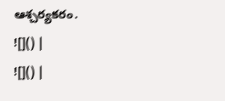ఆశ్చర్యకరం.
![]() |
![]() |